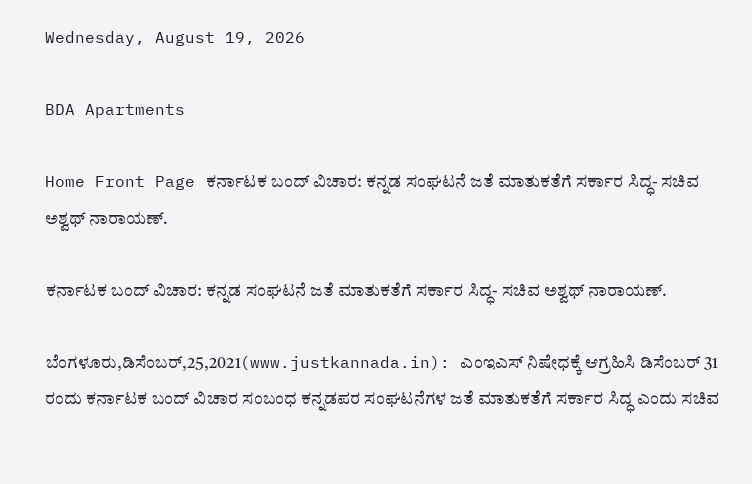Wednesday, August 19, 2026

BDA Apartments

Home Front Page ಕರ್ನಾಟಕ ಬಂದ್ ವಿಚಾರ: ಕನ್ನಡ ಸಂಘಟನೆ ಜತೆ ಮಾತುಕತೆಗೆ ಸರ್ಕಾರ ಸಿದ್ಧ- ಸಚಿವ ಅಶ್ವಥ್ ನಾರಾಯಣ್.

ಕರ್ನಾಟಕ ಬಂದ್ ವಿಚಾರ: ಕನ್ನಡ ಸಂಘಟನೆ ಜತೆ ಮಾತುಕತೆಗೆ ಸರ್ಕಾರ ಸಿದ್ಧ- ಸಚಿವ ಅಶ್ವಥ್ ನಾರಾಯಣ್.

ಬೆಂಗಳೂರು,ಡಿಸೆಂಬರ್,25,2021(www.justkannada.in): ಎಂಇಎಸ್ ನಿಷೇಧಕ್ಕೆ ಆಗ್ರಹಿಸಿ ಡಿಸೆಂಬರ್ 31 ರಂದು ಕರ್ನಾಟಕ ಬಂದ್ ವಿಚಾರ ಸಂಬಂಧ ಕನ್ನಡಪರ ಸಂಘಟನೆಗಳ ಜತೆ ಮಾತುಕತೆಗೆ ಸರ್ಕಾರ ಸಿದ್ಧ ಎಂದು ಸಚಿವ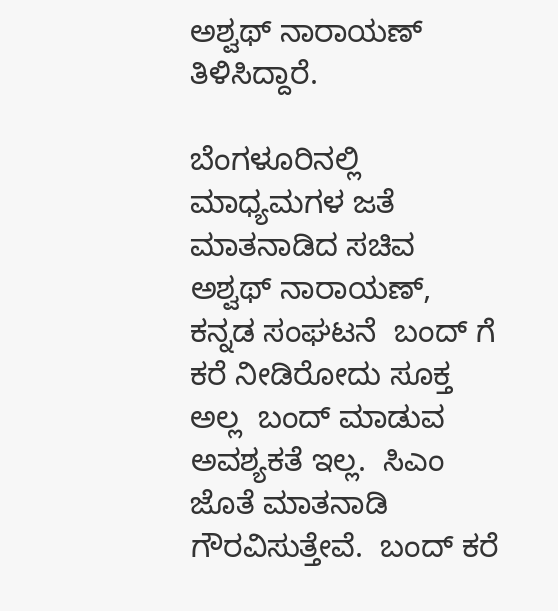ಅಶ್ವಥ್ ನಾರಾಯಣ್ ತಿಳಿಸಿದ್ದಾರೆ.

ಬೆಂಗಳೂರಿನಲ್ಲಿ ಮಾಧ್ಯಮಗಳ ಜತೆ ಮಾತನಾಡಿದ ಸಚಿವ ಅಶ್ವಥ್ ನಾರಾಯಣ್, ಕನ್ನಡ ಸಂಘಟನೆ  ಬಂದ್ ಗೆ ಕರೆ ನೀಡಿರೋದು ಸೂಕ್ತ ಅಲ್ಲ  ಬಂದ್ ಮಾಡುವ ಅವಶ್ಯಕತೆ ಇಲ್ಲ.  ಸಿಎಂ ಜೊತೆ ಮಾತನಾಡಿ ಗೌರವಿಸುತ್ತೇವೆ.  ಬಂದ್ ಕರೆ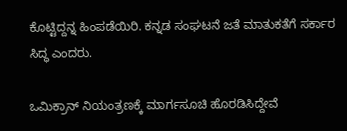ಕೊಟ್ಟಿದ್ದನ್ನ ಹಿಂಪಡೆಯಿರಿ. ಕನ್ನಡ ಸಂಘಟನೆ ಜತೆ ಮಾತುಕತೆಗೆ ಸರ್ಕಾರ ಸಿದ್ಧ ಎಂದರು.

ಒಮಿಕ್ರಾನ್ ನಿಯಂತ್ರಣಕ್ಕೆ ಮಾರ್ಗಸೂಚಿ ಹೊರಡಿಸಿದ್ದೇವೆ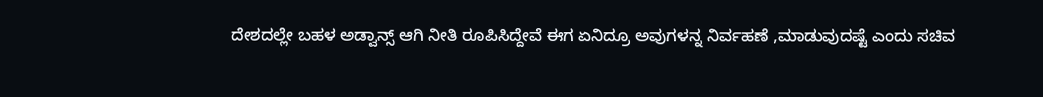ದೇಶದಲ್ಲೇ ಬಹಳ ಅಡ್ವಾನ್ಸ್ ಆಗಿ ನೀತಿ ರೂಪಿಸಿದ್ದೇವೆ ಈಗ ಏನಿದ್ರೂ ಅವುಗಳನ್ನ ನಿರ್ವಹಣೆ ,ಮಾಡುವುದಷ್ಟೆ ಎಂದು ಸಚಿವ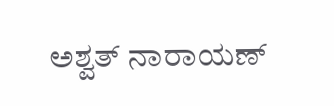ಅಶ್ವತ್ ನಾರಾಯಣ್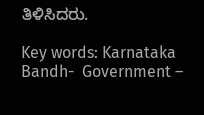ತಿಳಿಸಿದರು.

Key words: Karnataka Bandh-  Government –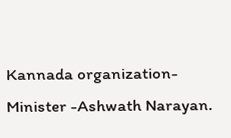Kannada organization-Minister -Ashwath Narayan.